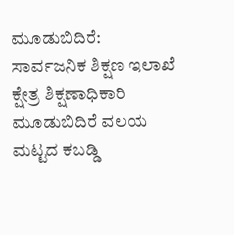ಮೂಡುಬಿದಿರೆ: ಸಾರ್ವಜನಿಕ ಶಿಕ್ಷಣ ಇಲಾಖೆ ಕ್ಷೇತ್ರ ಶಿಕ್ಷಣಾಧಿಕಾರಿ ಮೂಡುಬಿದಿರೆ ವಲಯ ಮಟ್ಟದ ಕಬಡ್ಡಿ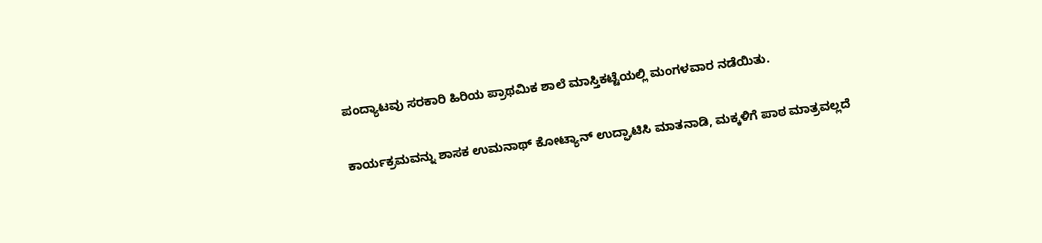ಪಂದ್ಯಾಟವು ಸರಕಾರಿ ಹಿರಿಯ ಪ್ರಾಥಮಿಕ ಶಾಲೆ ಮಾಸ್ತಿಕಟ್ಟೆಯಲ್ಲಿ ಮಂಗಳವಾರ ನಡೆಯಿತು.

ಕಾರ್ಯಕ್ರಮವನ್ನು ಶಾಸಕ ಉಮನಾಥ್ ಕೋಟ್ಯಾನ್ ಉದ್ಘಾಟಿಸಿ ಮಾತನಾಡಿ, ಮಕ್ಕಳಿಗೆ ಪಾಠ ಮಾತ್ರವಲ್ಲದೆ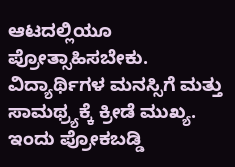ಆಟದಲ್ಲಿಯೂ ಪ್ರೋತ್ಸಾಹಿಸಬೇಕು. ವಿದ್ಯಾರ್ಥಿಗಳ ಮನಸ್ಸಿಗೆ ಮತ್ತು ಸಾಮಥ್ರ್ಯಕ್ಕೆ ಕ್ರೀಡೆ ಮುಖ್ಯ. ಇಂದು ಪ್ರೋಕಬಡ್ಡಿ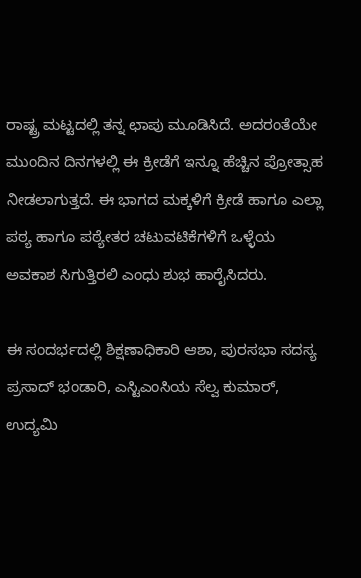ರಾಷ್ಟ್ರ ಮಟ್ಟದಲ್ಲಿ ತನ್ನ ಛಾಪು ಮೂಡಿಸಿದೆ. ಅದರಂತೆಯೇ ಮುಂದಿನ ದಿನಗಳಲ್ಲಿ ಈ ಕ್ರೀಡೆಗೆ ಇನ್ನೂ ಹೆಚ್ಚಿನ ಪ್ರೋತ್ಸಾಹ ನೀಡಲಾಗುತ್ತದೆ. ಈ ಭಾಗದ ಮಕ್ಕಳಿಗೆ ಕ್ರೀಡೆ ಹಾಗೂ ಎಲ್ಲಾ ಪಠ್ಯ ಹಾಗೂ ಪಠ್ಯೇತರ ಚಟುವಟಿಕೆಗಳಿಗೆ ಒಳ್ಳೆಯ ಅವಕಾಶ ಸಿಗುತ್ತಿರಲಿ ಎಂಧು ಶುಭ ಹಾರೈಸಿದರು.

ಈ ಸಂದರ್ಭದಲ್ಲಿ ಶಿಕ್ಷಣಾಧಿಕಾರಿ ಆಶಾ, ಪುರಸಭಾ ಸದಸ್ಯ ಪ್ರಸಾದ್ ಭಂಡಾರಿ, ಎಸ್ಟಿಎಂಸಿಯ ಸೆಲ್ವ ಕುಮಾರ್, ಉದ್ಯಮಿ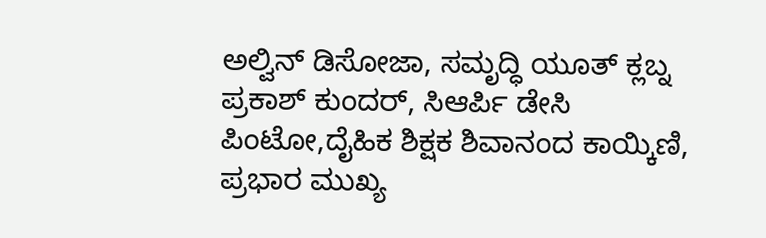ಅಲ್ವಿನ್ ಡಿಸೋಜಾ, ಸಮೃದ್ಧಿ ಯೂತ್ ಕ್ಲಬ್ನ ಪ್ರಕಾಶ್ ಕುಂದರ್, ಸಿಆರ್ಪಿ ಡೇಸಿ ಪಿಂಟೋ,ದೈಹಿಕ ಶಿಕ್ಷಕ ಶಿವಾನಂದ ಕಾಯ್ಕಿಣಿ, ಪ್ರಭಾರ ಮುಖ್ಯ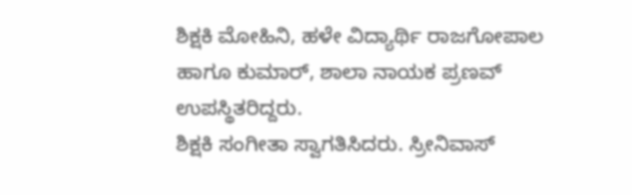ಶಿಕ್ಷಕಿ ಮೋಹಿನಿ, ಹಳೇ ವಿದ್ಯಾರ್ಥಿ ರಾಜಗೋಪಾಲ ಹಾಗೂ ಕುಮಾರ್, ಶಾಲಾ ನಾಯಕ ಪ್ರಣವ್ ಉಪಸ್ಥಿತರಿದ್ದರು.
ಶಿಕ್ಷಕಿ ಸಂಗೀತಾ ಸ್ವಾಗತಿಸಿದರು. ಸ್ರೀನಿವಾಸ್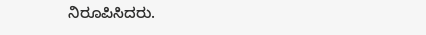ನಿರೂಪಿಸಿದರು.